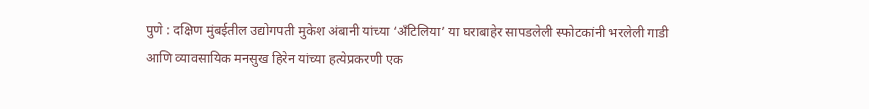पुणे : दक्षिण मुंबईतील उद्योगपती मुकेश अंबानी यांच्या ‘अँटिलिया’ या घराबाहेर सापडलेली स्फोटकांनी भरलेली गाडी आणि व्यावसायिक मनसुख हिरेन यांच्या हत्येप्रकरणी एक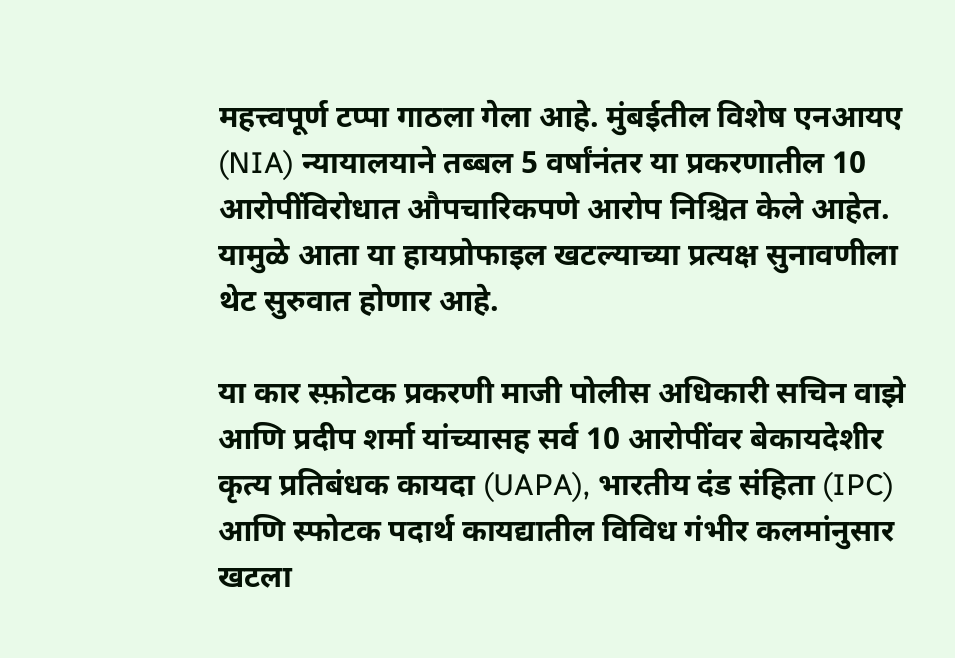महत्त्वपूर्ण टप्पा गाठला गेला आहे. मुंबईतील विशेष एनआयए (NIA) न्यायालयाने तब्बल 5 वर्षांनंतर या प्रकरणातील 10 आरोपींविरोधात औपचारिकपणे आरोप निश्चित केले आहेत. यामुळे आता या हायप्रोफाइल खटल्याच्या प्रत्यक्ष सुनावणीला थेट सुरुवात होणार आहे.

या कार स्फ़ोटक प्रकरणी माजी पोलीस अधिकारी सचिन वाझे आणि प्रदीप शर्मा यांच्यासह सर्व 10 आरोपींवर बेकायदेशीर कृत्य प्रतिबंधक कायदा (UAPA), भारतीय दंड संहिता (IPC) आणि स्फोटक पदार्थ कायद्यातील विविध गंभीर कलमांनुसार खटला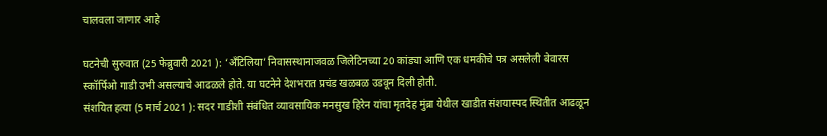चालवला जाणार आहे

घटनेची सुरुवात (25 फेब्रुवारी 2021 ): ‘अँटिलिया’ निवासस्थानाजवळ जिलेटिनच्या 20 कांड्या आणि एक धमकीचे पत्र असलेली बेवारस स्कॉर्पिओ गाडी उभी असल्याचे आढळले होते. या घटनेने देशभरात प्रचंड खळबळ उडवून दिली होती.
संशयित हत्या (5 मार्च 2021 ): सदर गाडीशी संबंधित व्यावसायिक मनसुख हिरेन यांचा मृतदेह मुंब्रा येथील खाडीत संशयास्पद स्थितीत आढळून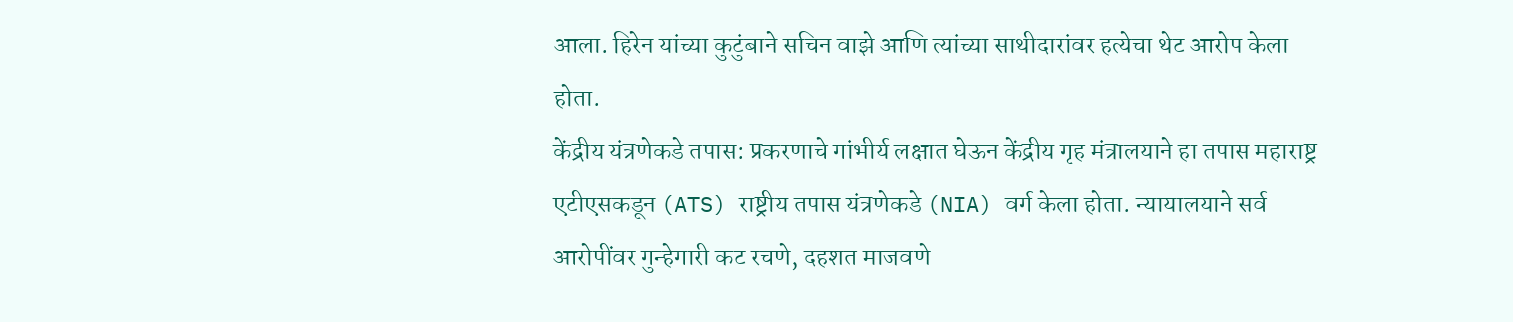आला. हिरेन यांच्या कुटुंबाने सचिन वाझे आणि त्यांच्या साथीदारांवर हत्येचा थेट आरोप केला होता.
केंद्रीय यंत्रणेकडे तपास: प्रकरणाचे गांभीर्य लक्षात घेऊन केंद्रीय गृह मंत्रालयाने हा तपास महाराष्ट्र एटीएसकडून (ATS) राष्ट्रीय तपास यंत्रणेकडे (NIA) वर्ग केला होता. न्यायालयाने सर्व आरोपींवर गुन्हेगारी कट रचणे, दहशत माजवणे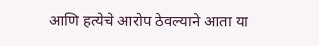आणि हत्येचे आरोप ठेवल्याने आता या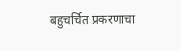बहुचर्चित प्रकरणाचा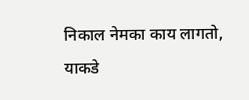निकाल नेमका काय लागतो, याकडे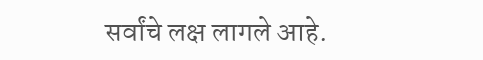सर्वांचे लक्ष लागले आहे.